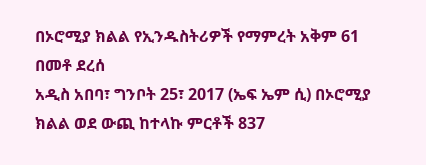በኦሮሚያ ክልል የኢንዱስትሪዎች የማምረት አቅም 61 በመቶ ደረሰ
አዲስ አበባ፣ ግንቦት 25፣ 2017 (ኤፍ ኤም ሲ) በኦሮሚያ ክልል ወደ ውጪ ከተላኩ ምርቶች 837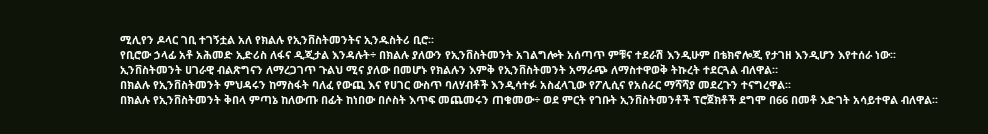ሚሊየን ዶላር ገቢ ተገኝቷል አለ የክልሉ የኢንቨስትመንትና ኢንዱስትሪ ቢሮ፡፡
የቢሮው ኃላፊ አቶ አሕመድ ኢድሪስ ለፋና ዲጂታል እንዳሉት÷ በክልሉ ያለውን የኢንቨስትመንት አገልግሎት አሰጣጥ ምቹና ተደራሽ እንዲሁም በቴክኖሎጂ የታገዘ እንዲሆን እየተሰራ ነው፡፡
ኢንቨስትመንት ሀገራዊ ብልጽግናን ለማረጋገጥ ጉልህ ሚና ያለው በመሆኑ የክልሉን እምቅ የኢንቨስትመንት አማራጭ ለማስተዋወቅ ትኩረት ተደርጓል ብለዋል።
በክልሉ የኢንቨስትመንት ምህዳሩን ከማስፋት ባለፈ የውጪ እና የሀገር ውስጥ ባለሃብቶች እንዲሳተፉ አስፈላጊው የፖሊሲና የአሰራር ማሻሻያ መደረጉን ተናግረዋል፡፡
በክልሉ የኢንቨስትመንት ቅበላ ምጣኔ ከለውጡ በፊት ከነበው በሶስት እጥፍ መጨመሩን ጠቁመው÷ ወደ ምርት የገቡት ኢንቨስትመንቶች ፕሮጀክቶች ደግሞ በ66 በመቶ እድገት አሳይተዋል ብለዋል፡፡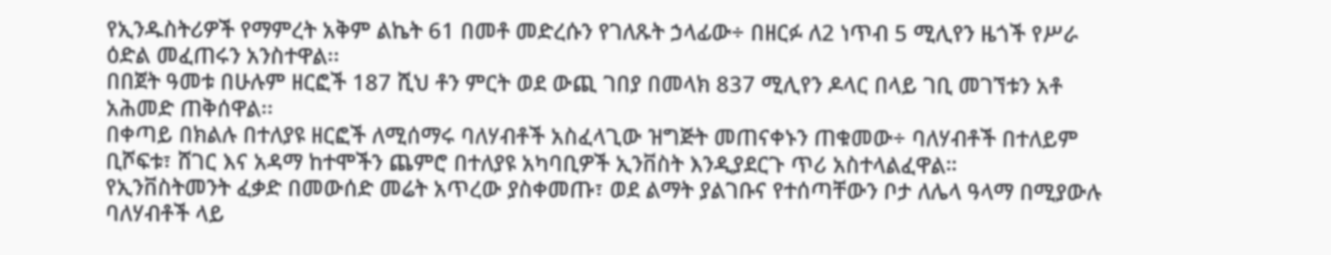የኢንዱስትሪዎች የማምረት አቅም ልኬት 61 በመቶ መድረሱን የገለጹት ኃላፊው÷ በዘርፉ ለ2 ነጥብ 5 ሚሊየን ዜጎች የሥራ ዕድል መፈጠሩን አንስተዋል፡፡
በበጀት ዓመቱ በሁሉም ዘርፎች 187 ሺህ ቶን ምርት ወደ ውጪ ገበያ በመላክ 837 ሚሊየን ዶላር በላይ ገቢ መገኘቱን አቶ አሕመድ ጠቅሰዋል፡፡
በቀጣይ በክልሉ በተለያዩ ዘርፎች ለሚሰማሩ ባለሃብቶች አስፈላጊው ዝግጅት መጠናቀኑን ጠቁመው÷ ባለሃብቶች በተለይም ቢሾፍቱ፣ ሸገር እና አዳማ ከተሞችን ጨምሮ በተለያዩ አካባቢዎች ኢንቨስት እንዲያደርጉ ጥሪ አስተላልፈዋል።
የኢንቨስትመንት ፈቃድ በመውሰድ መሬት አጥረው ያስቀመጡ፣ ወደ ልማት ያልገቡና የተሰጣቸውን ቦታ ለሌላ ዓላማ በሚያውሉ ባለሃብቶች ላይ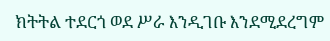ክትትል ተደርጎ ወደ ሥራ እንዲገቡ እንደሚደረግም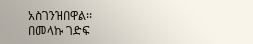አስገንዝበዋል፡፡
በመላኩ ገድፍ